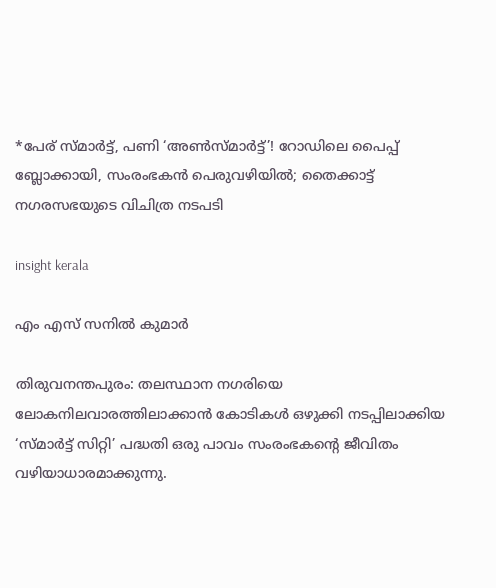*പേര് സ്മാർട്ട്, പണി ‘അൺസ്മാർട്ട്’! റോഡിലെ പൈപ്പ് ബ്ലോക്കായി, സംരംഭകൻ പെരുവഴിയിൽ; തൈക്കാട്ട് നഗരസഭയുടെ വിചിത്ര നടപടി

insight kerala

എം എസ് സനിൽ കുമാർ

തിരുവനന്തപുരം: തലസ്ഥാന നഗരിയെ ലോകനിലവാരത്തിലാക്കാൻ കോടികൾ ഒഴുക്കി നടപ്പിലാക്കിയ ‘സ്മാർട്ട് സിറ്റി’ പദ്ധതി ഒരു പാവം സംരംഭകന്റെ ജീവിതം വഴിയാധാരമാക്കുന്നു.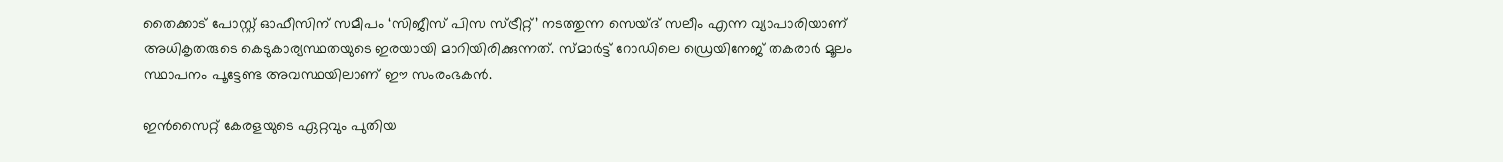തൈക്കാട് പോസ്റ്റ് ഓഫീസിന് സമീപം ‘സിജീസ് പിസ സ്ട്രീറ്റ്’ നടത്തുന്ന സെയ്ദ് സലീം എന്ന വ്യാപാരിയാണ് അധികൃതരുടെ കെടുകാര്യസ്ഥതയുടെ ഇരയായി മാറിയിരിക്കുന്നത്. സ്മാർട്ട് റോഡിലെ ഡ്രെയിനേജ് തകരാർ മൂലം സ്ഥാപനം പൂട്ടേണ്ട അവസ്ഥയിലാണ് ഈ സംരംഭകൻ.

ഇൻസൈറ്റ് കേരളയുടെ ഏറ്റവും പുതിയ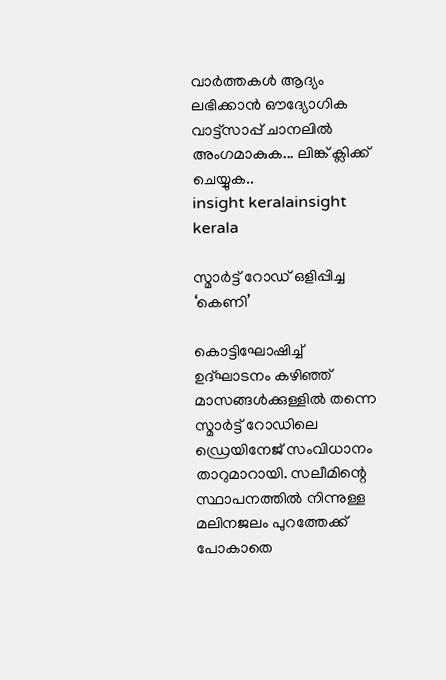വാർത്തകൾ ആദ്യം ലഭിക്കാൻ ഔദ്യോഗിക വാട്ട്‌സാപ്പ് ചാനലിൽ അംഗമാകുക... ലിങ്ക് ക്ലിക്ക് ചെയ്യുക..
insight keralainsight kerala

സ്മാർട്ട് റോഡ് ഒളിപ്പിച്ച ‘കെണി’

കൊട്ടിഘോഷിച്ച് ഉദ്ഘാടനം കഴിഞ്ഞ് മാസങ്ങൾക്കുള്ളിൽ തന്നെ സ്മാർട്ട് റോഡിലെ ഡ്രെയിനേജ് സംവിധാനം താറുമാറായി. സലീമിന്റെ സ്ഥാപനത്തിൽ നിന്നുള്ള മലിനജലം പുറത്തേക്ക് പോകാതെ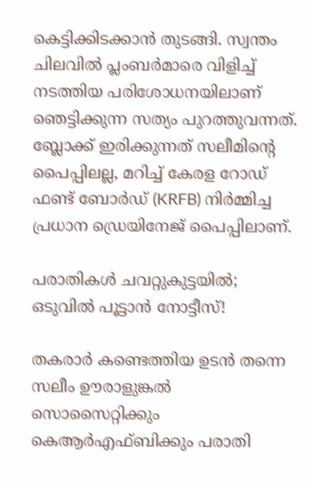കെട്ടിക്കിടക്കാൻ തുടങ്ങി. സ്വന്തം ചിലവിൽ പ്ലംബർമാരെ വിളിച്ച് നടത്തിയ പരിശോധനയിലാണ് ഞെട്ടിക്കുന്ന സത്യം പുറത്തുവന്നത്. ബ്ലോക്ക് ഇരിക്കുന്നത് സലീമിന്റെ പൈപ്പിലല്ല, മറിച്ച് കേരള റോഡ് ഫണ്ട് ബോർഡ് (KRFB) നിർമ്മിച്ച പ്രധാന ഡ്രെയിനേജ് പൈപ്പിലാണ്.

പരാതികൾ ചവറ്റുകുട്ടയിൽ; ഒടുവിൽ പൂട്ടാൻ നോട്ടീസ്!

തകരാർ കണ്ടെത്തിയ ഉടൻ തന്നെ സലീം ഊരാളുങ്കൽ സൊസൈറ്റിക്കും കെആർഎഫ്ബിക്കും പരാതി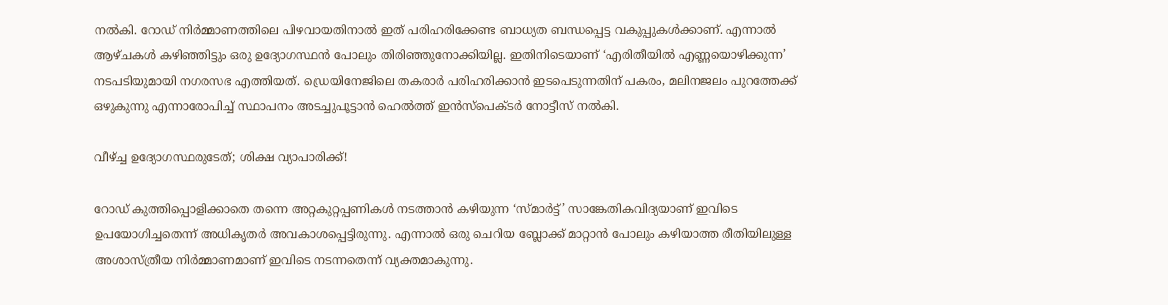നൽകി. റോഡ് നിർമ്മാണത്തിലെ പിഴവായതിനാൽ ഇത് പരിഹരിക്കേണ്ട ബാധ്യത ബന്ധപ്പെട്ട വകുപ്പുകൾക്കാണ്. എന്നാൽ ആഴ്ചകൾ കഴിഞ്ഞിട്ടും ഒരു ഉദ്യോഗസ്ഥൻ പോലും തിരിഞ്ഞുനോക്കിയില്ല. ഇതിനിടെയാണ് ‘എരിതീയിൽ എണ്ണയൊഴിക്കുന്ന’ നടപടിയുമായി നഗരസഭ എത്തിയത്. ഡ്രെയിനേജിലെ തകരാർ പരിഹരിക്കാൻ ഇടപെടുന്നതിന് പകരം, മലിനജലം പുറത്തേക്ക് ഒഴുകുന്നു എന്നാരോപിച്ച് സ്ഥാപനം അടച്ചുപൂട്ടാൻ ഹെൽത്ത് ഇൻസ്‌പെക്ടർ നോട്ടീസ് നൽകി.

വീഴ്ച്ച ഉദ്യോഗസ്ഥരുടേത്; ശിക്ഷ വ്യാപാരിക്ക്!

റോഡ് കുത്തിപ്പൊളിക്കാതെ തന്നെ അറ്റകുറ്റപ്പണികൾ നടത്താൻ കഴിയുന്ന ‘സ്മാർട്ട്’ സാങ്കേതികവിദ്യയാണ് ഇവിടെ ഉപയോഗിച്ചതെന്ന് അധികൃതർ അവകാശപ്പെട്ടിരുന്നു. എന്നാൽ ഒരു ചെറിയ ബ്ലോക്ക് മാറ്റാൻ പോലും കഴിയാത്ത രീതിയിലുള്ള അശാസ്ത്രീയ നിർമ്മാണമാണ് ഇവിടെ നടന്നതെന്ന് വ്യക്തമാകുന്നു.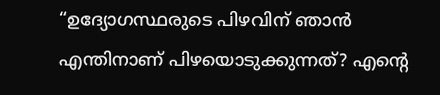“ഉദ്യോഗസ്ഥരുടെ പിഴവിന് ഞാൻ എന്തിനാണ് പിഴയൊടുക്കുന്നത്? എന്റെ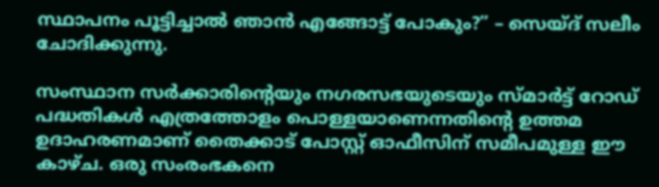സ്ഥാപനം പൂട്ടിച്ചാൽ ഞാൻ എങ്ങോട്ട് പോകും?” – സെയ്ദ് സലീം ചോദിക്കുന്നു.

സംസ്ഥാന സർക്കാരിന്റെയും നഗരസഭയുടെയും സ്മാർട്ട് റോഡ് പദ്ധതികൾ എത്രത്തോളം പൊള്ളയാണെന്നതിന്റെ ഉത്തമ ഉദാഹരണമാണ് തൈക്കാട് പോസ്റ്റ് ഓഫീസിന് സമീപമുള്ള ഈ കാഴ്ച. ഒരു സംരംഭകനെ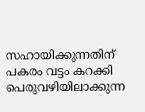സഹായിക്കുന്നതിന് പകരം വട്ടം കറക്കി പെരുവഴിയിലാക്കുന്ന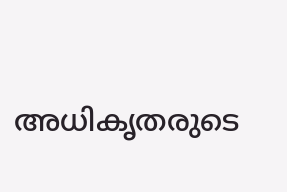അധികൃതരുടെ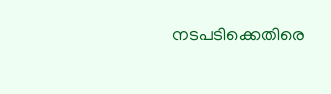നടപടിക്കെതിരെ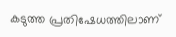കടുത്ത പ്രതിഷേധത്തിലാണ്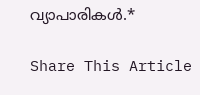വ്യാപാരികൾ.*

Share This Article